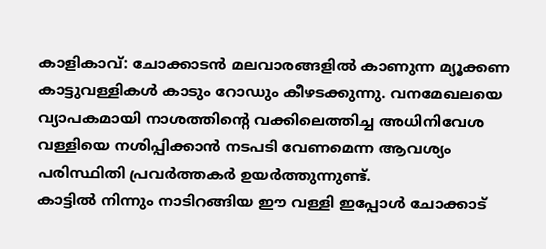കാളികാവ്: ചോക്കാടൻ മലവാരങ്ങളിൽ കാണുന്ന മ്യൂക്കണ കാട്ടുവള്ളികൾ കാടും റോഡും കീഴടക്കുന്നു. വനമേഖലയെ വ്യാപകമായി നാശത്തിന്റെ വക്കിലെത്തിച്ച അധിനിവേശ വള്ളിയെ നശിപ്പിക്കാൻ നടപടി വേണമെന്ന ആവശ്യം പരിസ്ഥിതി പ്രവർത്തകർ ഉയർത്തുന്നുണ്ട്.
കാട്ടിൽ നിന്നും നാടിറങ്ങിയ ഈ വള്ളി ഇപ്പോൾ ചോക്കാട്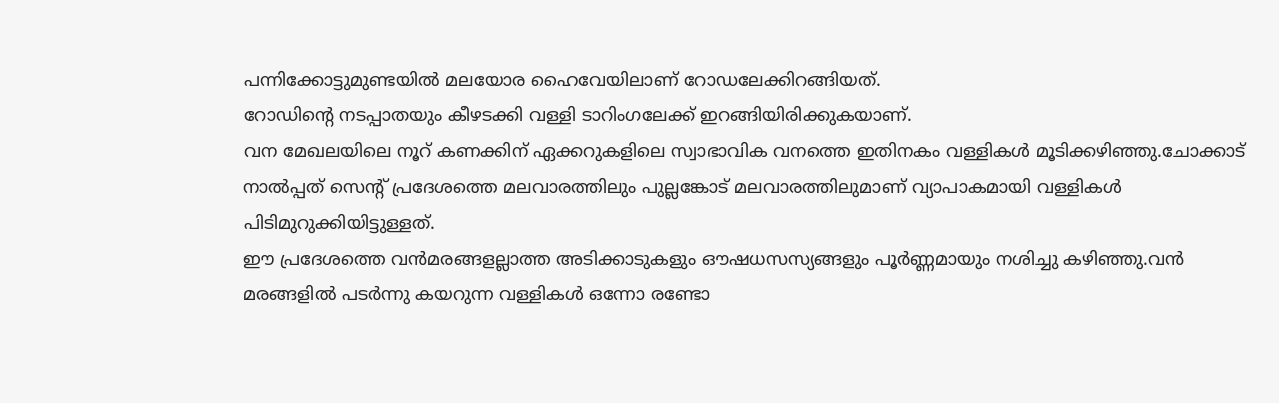പന്നിക്കോട്ടുമുണ്ടയിൽ മലയോര ഹൈവേയിലാണ് റോഡലേക്കിറങ്ങിയത്.
റോഡിന്റെ നടപ്പാതയും കീഴടക്കി വള്ളി ടാറിംഗലേക്ക് ഇറങ്ങിയിരിക്കുകയാണ്.
വന മേഖലയിലെ നൂറ് കണക്കിന് ഏക്കറുകളിലെ സ്വാഭാവിക വനത്തെ ഇതിനകം വള്ളികൾ മൂടിക്കഴിഞ്ഞു.ചോക്കാട് നാൽപ്പത് സെന്റ് പ്രദേശത്തെ മലവാരത്തിലും പുല്ലങ്കോട് മലവാരത്തിലുമാണ് വ്യാപാകമായി വള്ളികൾ പിടിമുറുക്കിയിട്ടുള്ളത്.
ഈ പ്രദേശത്തെ വൻമരങ്ങളല്ലാത്ത അടിക്കാടുകളും ഔഷധസസ്യങ്ങളും പൂർണ്ണമായും നശിച്ചു കഴിഞ്ഞു.വൻ മരങ്ങളിൽ പടർന്നു കയറുന്ന വള്ളികൾ ഒന്നോ രണ്ടോ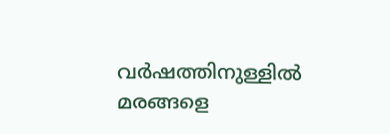വർഷത്തിനുള്ളിൽ മരങ്ങളെ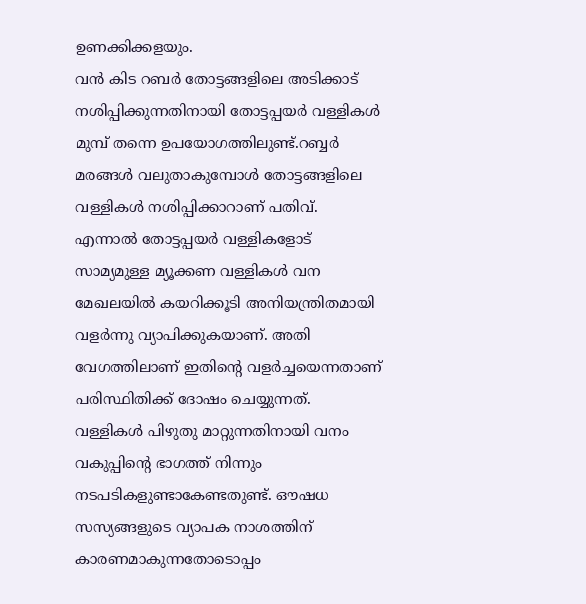ഉണക്കിക്കളയും.
വൻ കിട റബർ തോട്ടങ്ങളിലെ അടിക്കാട് നശിപ്പിക്കുന്നതിനായി തോട്ടപ്പയർ വള്ളികൾ മുമ്പ് തന്നെ ഉപയോഗത്തിലുണ്ട്.റബ്ബർ മരങ്ങൾ വലുതാകുമ്പോൾ തോട്ടങ്ങളിലെ വള്ളികൾ നശിപ്പിക്കാറാണ് പതിവ്.
എന്നാൽ തോട്ടപ്പയർ വള്ളികളോട് സാമ്യമുള്ള മ്യൂക്കണ വള്ളികൾ വന മേഖലയിൽ കയറിക്കൂടി അനിയന്ത്രിതമായി വളർന്നു വ്യാപിക്കുകയാണ്. അതി വേഗത്തിലാണ് ഇതിന്റെ വളർച്ചയെന്നതാണ് പരിസ്ഥിതിക്ക് ദോഷം ചെയ്യുന്നത്.
വള്ളികൾ പിഴുതു മാറ്റുന്നതിനായി വനം വകുപ്പിന്റെ ഭാഗത്ത് നിന്നും നടപടികളുണ്ടാകേണ്ടതുണ്ട്. ഔഷധ സസ്യങ്ങളുടെ വ്യാപക നാശത്തിന് കാരണമാകുന്നതോടൊപ്പം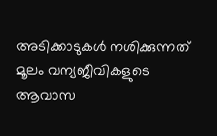അടിക്കാടുകൾ നശിക്കുന്നത് മൂലം വന്യജീവികളുടെ ആവാസ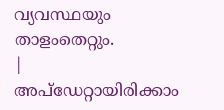വ്യവസ്ഥയും താളംതെറ്റും.
|
അപ്ഡേറ്റായിരിക്കാം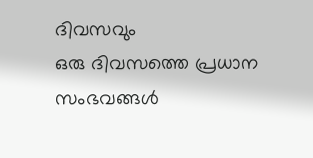ദിവസവും
ഒരു ദിവസത്തെ പ്രധാന സംഭവങ്ങൾ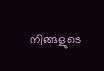നിങ്ങളുടെ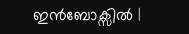ഇൻബോക്സിൽ |